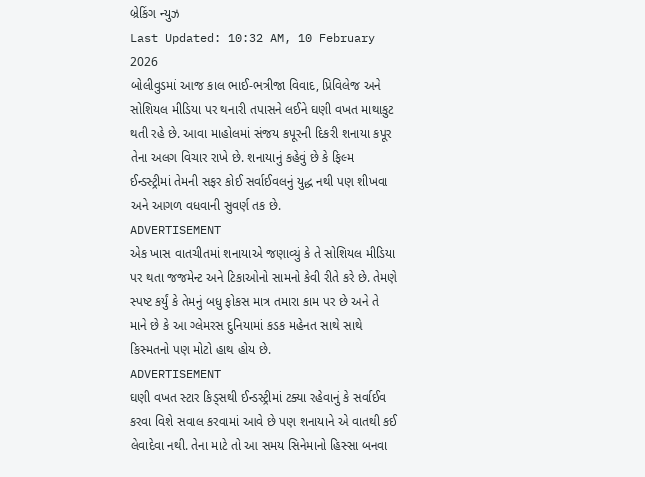બ્રેકિંગ ન્યુઝ
Last Updated: 10:32 AM, 10 February 2026
બોલીવુડમાં આજ કાલ ભાઈ-ભત્રીજા વિવાદ, પ્રિવિલેજ અને સોશિયલ મીડિયા પર થનારી તપાસને લઈને ઘણી વખત માથાકુટ થતી રહે છે. આવા માહોલમાં સંજય કપૂરની દિકરી શનાયા કપૂર તેના અલગ વિચાર રાખે છે. શનાયાનું કહેવું છે કે ફિલ્મ ઈન્ડસ્ટ્રીમાં તેમની સફર કોઈ સર્વાઈવલનું યુદ્ધ નથી પણ શીખવા અને આગળ વધવાની સુવર્ણ તક છે.
ADVERTISEMENT
એક ખાસ વાતચીતમાં શનાયાએ જણાવ્યું કે તે સોશિયલ મીડિયા પર થતા જજમેન્ટ અને ટિકાઓનો સામનો કેવી રીતે કરે છે. તેમણે સ્પષ્ટ કર્યું કે તેમનું બધુ ફોકસ માત્ર તમારા કામ પર છે અને તે માને છે કે આ ગ્લેમરસ દુનિયામાં કડક મહેનત સાથે સાથે કિસ્મતનો પણ મોટો હાથ હોય છે.
ADVERTISEMENT
ઘણી વખત સ્ટાર કિડ્સથી ઈન્ડસ્ટ્રીમાં ટક્યા રહેવાનું કે સર્વાઈવ કરવા વિશે સવાલ કરવામાં આવે છે પણ શનાયાને એ વાતથી કઈ લેવાદેવા નથી. તેના માટે તો આ સમય સિનેમાનો હિસ્સા બનવા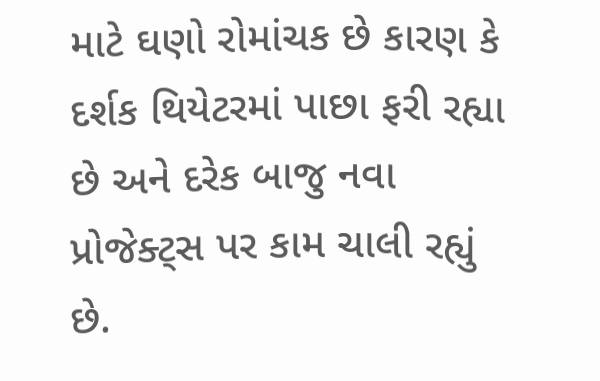માટે ઘણો રોમાંચક છે કારણ કે દર્શક થિયેટરમાં પાછા ફરી રહ્યા છે અને દરેક બાજુ નવા પ્રોજેક્ટ્સ પર કામ ચાલી રહ્યું છે.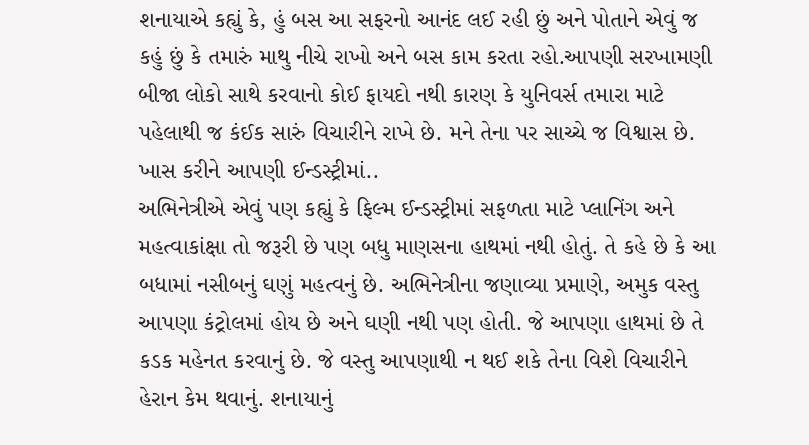શનાયાએ કહ્યું કે, હું બસ આ સફરનો આનંદ લઈ રહી છું અને પોતાને એવું જ કહું છું કે તમારું માથુ નીચે રાખો અને બસ કામ કરતા રહો.આપણી સરખામણી બીજા લોકો સાથે કરવાનો કોઈ ફાયદો નથી કારણ કે યુનિવર્સ તમારા માટે પહેલાથી જ કંઈક સારું વિચારીને રાખે છે. મને તેના પર સાચ્ચે જ વિશ્વાસ છે. ખાસ કરીને આપણી ઈન્ડસ્ટ્રીમાં..
અભિનેત્રીએ એવું પણ કહ્યું કે ફિલ્મ ઈન્ડસ્ટ્રીમાં સફળતા માટે પ્લાનિંગ અને મહત્વાકાંક્ષા તો જરૂરી છે પણ બધુ માણસના હાથમાં નથી હોતું. તે કહે છે કે આ બધામાં નસીબનું ઘણું મહત્વનું છે. અભિનેત્રીના જણાવ્યા પ્રમાણે, અમુક વસ્તુ આપણા કંટ્રોલમાં હોય છે અને ઘણી નથી પણ હોતી. જે આપણા હાથમાં છે તે કડક મહેનત કરવાનું છે. જે વસ્તુ આપણાથી ન થઈ શકે તેના વિશે વિચારીને હેરાન કેમ થવાનું. શનાયાનું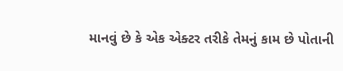માનવું છે કે એક એક્ટર તરીકે તેમનું કામ છે પોતાની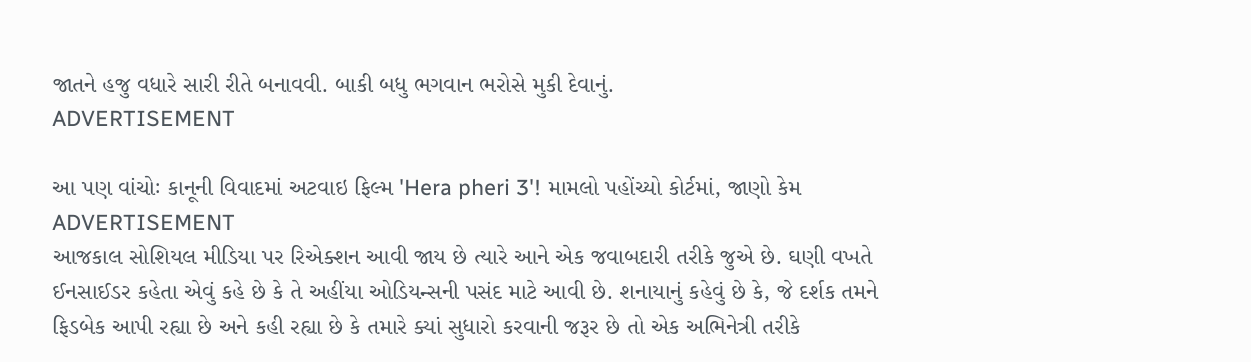જાતને હજુ વધારે સારી રીતે બનાવવી. બાકી બધુ ભગવાન ભરોસે મુકી દેવાનું.
ADVERTISEMENT

આ પણ વાંચોઃ કાનૂની વિવાદમાં અટવાઇ ફિલ્મ 'Hera pheri 3'! મામલો પહોંચ્યો કોર્ટમાં, જાણો કેમ
ADVERTISEMENT
આજકાલ સોશિયલ મીડિયા પર રિએક્શન આવી જાય છે ત્યારે આને એક જવાબદારી તરીકે જુએ છે. ઘણી વખતે ઈનસાઈડર કહેતા એવું કહે છે કે તે અહીંયા ઓડિયન્સની પસંદ માટે આવી છે. શનાયાનું કહેવું છે કે, જે દર્શક તમને ફિડબેક આપી રહ્યા છે અને કહી રહ્યા છે કે તમારે ક્યાં સુધારો કરવાની જરૂર છે તો એક અભિનેત્રી તરીકે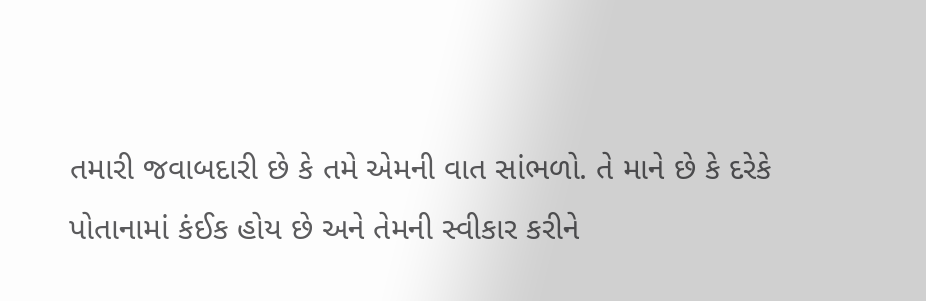તમારી જવાબદારી છે કે તમે એમની વાત સાંભળો. તે માને છે કે દરેકે પોતાનામાં કંઈક હોય છે અને તેમની સ્વીકાર કરીને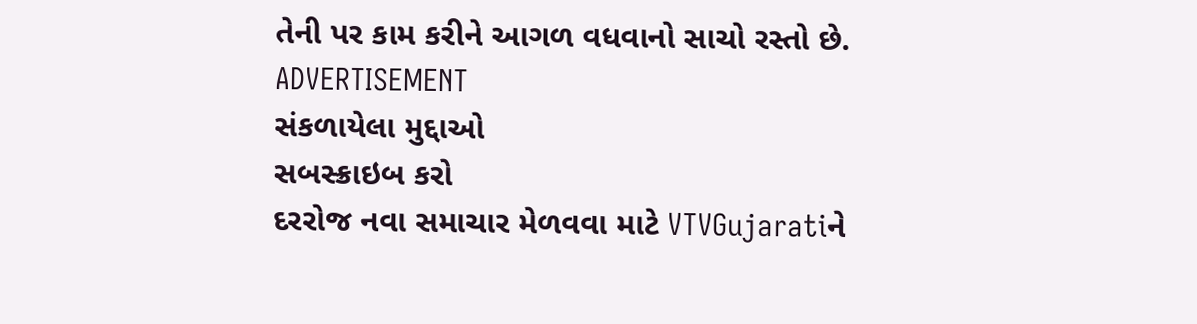તેની પર કામ કરીને આગળ વધવાનો સાચો રસ્તો છે.
ADVERTISEMENT
સંકળાયેલા મુદ્દાઓ
સબસ્ક્રાઇબ કરો
દરરોજ નવા સમાચાર મેળવવા માટે VTVGujaratiને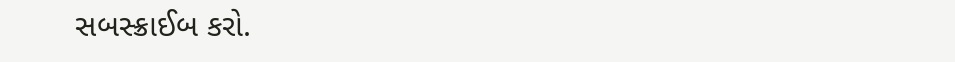સબસ્ક્રાઈબ કરો.